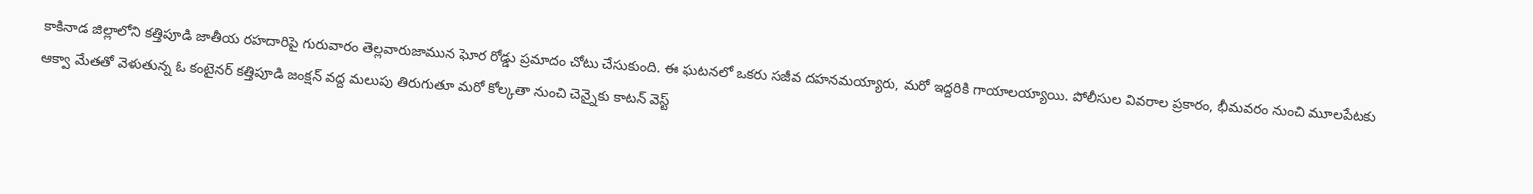కాకినాడ జిల్లాలోని కత్తిపూడి జాతీయ రహదారిపై గురువారం తెల్లవారుజామున ఘోర రోడ్డు ప్రమాదం చోటు చేసుకుంది. ఈ ఘటనలో ఒకరు సజీవ దహనమయ్యారు, మరో ఇద్దరికి గాయాలయ్యాయి. పోలీసుల వివరాల ప్రకారం, భీమవరం నుంచి మూలపేటకు ఆక్వా మేతతో వెళుతున్న ఓ కంటైనర్ కత్తిపూడి జంక్షన్ వద్ద మలుపు తిరుగుతూ మరో కోల్కతా నుంచి చెన్నైకు కాటన్ వెస్ట్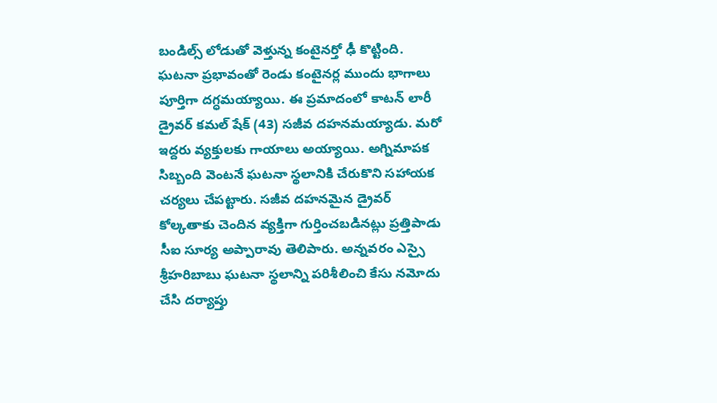బండిల్స్ లోడుతో వెళ్తున్న కంటైనర్తో ఢీ కొట్టింది.
ఘటనా ప్రభావంతో రెండు కంటైనర్ల ముందు భాగాలు పూర్తిగా దగ్ధమయ్యాయి. ఈ ప్రమాదంలో కాటన్ లారీ డ్రైవర్ కమల్ షేక్ (43) సజీవ దహనమయ్యాడు. మరో ఇద్దరు వ్యక్తులకు గాయాలు అయ్యాయి. అగ్నిమాపక సిబ్బంది వెంటనే ఘటనా స్థలానికి చేరుకొని సహాయక చర్యలు చేపట్టారు. సజీవ దహనమైన డ్రైవర్ కోల్కతాకు చెందిన వ్యక్తిగా గుర్తించబడినట్లు ప్రత్తిపాడు సీఐ సూర్య అప్పారావు తెలిపారు. అన్నవరం ఎస్సై శ్రీహరిబాబు ఘటనా స్థలాన్ని పరిశీలించి కేసు నమోదు చేసి దర్యాప్తు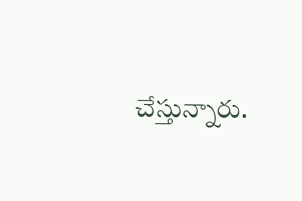చేస్తున్నారు.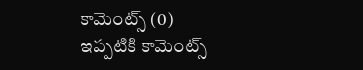కామెంట్స్ (0)
ఇప్పటికి కామెంట్స్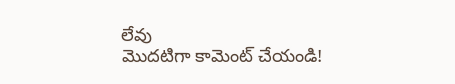లేవు
మొదటిగా కామెంట్ చేయండి!